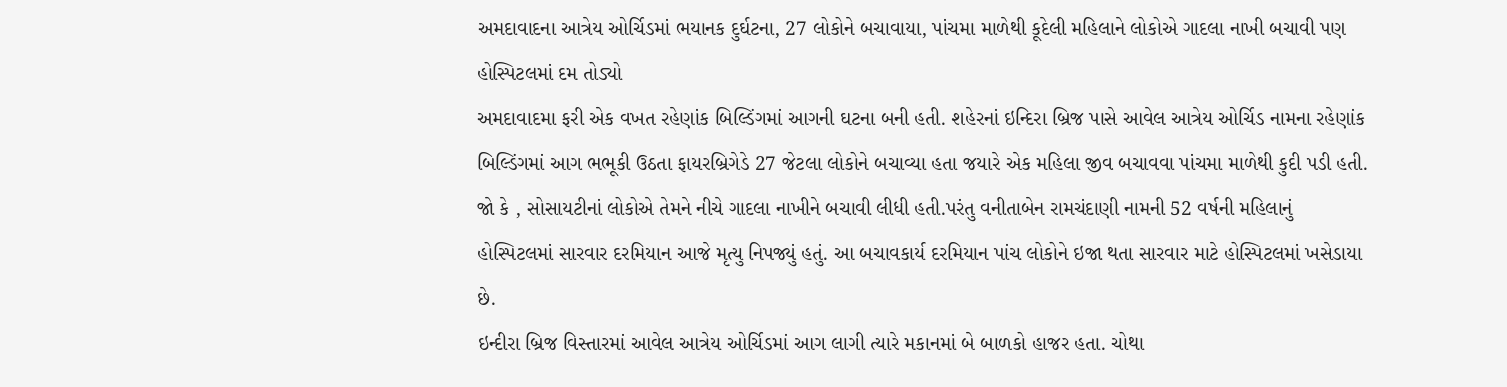અમદાવાદના આત્રેય ઓર્ચિડમાં ભયાનક દુર્ઘટના, 27 લોકોને બચાવાયા, પાંચમા માળેથી કૂદેલી મહિલાને લોકોએ ગાદલા નાખી બચાવી પણ હોસ્પિટલમાં દમ તોડ્યો
અમદાવાદમા ફરી એક વખત રહેણાંક બિલ્ડિંગમાં આગની ઘટના બની હતી. શહેરનાં ઇન્દિરા બ્રિજ પાસે આવેલ આત્રેય ઓર્ચિડ નામના રહેણાંક બિલ્ડિંગમાં આગ ભભૂકી ઉઠતા ફાયરબ્રિગેડે 27 જેટલા લોકોને બચાવ્યા હતા જયારે એક મહિલા જીવ બચાવવા પાંચમા માળેથી કુદી પડી હતી. જો કે , સોસાયટીનાં લોકોએ તેમને નીચે ગાદલા નાખીને બચાવી લીધી હતી.પરંતુ વનીતાબેન રામચંદાણી નામની 52 વર્ષની મહિલાનું હોસ્પિટલમાં સારવાર દરમિયાન આજે મૃત્યુ નિપજ્યું હતું. આ બચાવકાર્ય દરમિયાન પાંચ લોકોને ઇજા થતા સારવાર માટે હોસ્પિટલમાં ખસેડાયા છે.
ઇન્દીરા બ્રિજ વિસ્તારમાં આવેલ આત્રેય ઓર્ચિડમાં આગ લાગી ત્યારે મકાનમાં બે બાળકો હાજર હતા. ચોથા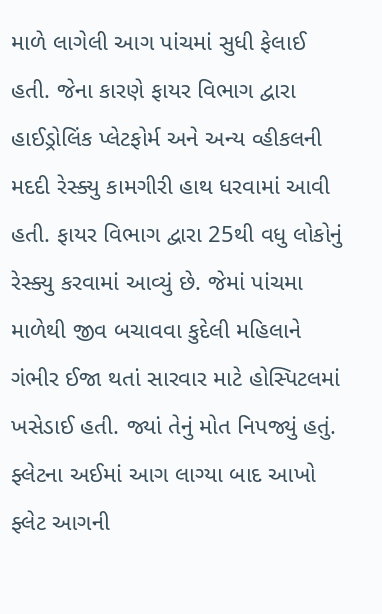માળે લાગેલી આગ પાંચમાં સુધી ફેલાઈ હતી. જેના કારણે ફાયર વિભાગ દ્વારા હાઈડ્રોલિંક પ્લેટફોર્મ અને અન્ય વ્હીકલની મદદી રેસ્ક્યુ કામગીરી હાથ ધરવામાં આવી હતી. ફાયર વિભાગ દ્વારા 25થી વધુ લોકોનું રેસ્ક્યુ કરવામાં આવ્યું છે. જેમાં પાંચમા માળેથી જીવ બચાવવા કુદેલી મહિલાને ગંભીર ઈજા થતાં સારવાર માટે હોસ્પિટલમાં ખસેડાઈ હતી. જ્યાં તેનું મોત નિપજ્યું હતું.
ફ્લેટના અઈમાં આગ લાગ્યા બાદ આખો ફ્લેટ આગની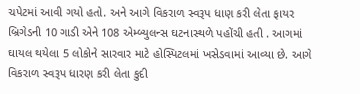ચપેટમાં આવી ગયો હતો. અને આગે વિકરાળ સ્વરૂપ ધાણ કરી લેતા ફાયર બ્રિગેડની 10 ગાડી એને 108 એમ્બ્યુલન્સ ઘટનાસ્થળે પહોંચી હતી . આગમાં ઘાયલ થયેલા 5 લોકોને સારવાર માટે હોસ્પિટલમાં ખસેડવામાં આવ્યા છે. આગે વિકરાળ સ્વરૂપ ધારણ કરી લેતા કુદી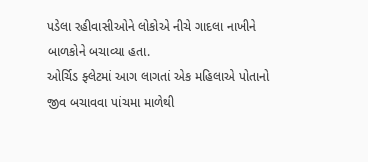પડેલા રહીવાસીઓને લોકોએ નીચે ગાદલા નાખીને બાળકોને બચાવ્યા હતા.
ઓર્ચિડ ફ્લેટમાં આગ લાગતાં એક મહિલાએ પોતાનો જીવ બચાવવા પાંચમા માળેથી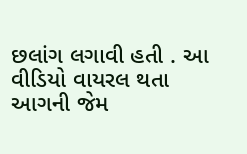છલાંગ લગાવી હતી . આ વીડિયો વાયરલ થતા આગની જેમ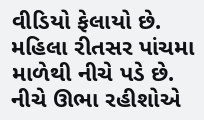વીડિયો ફેલાયો છે.
મહિલા રીતસર પાંચમા માળેથી નીચે પડે છે. નીચે ઊભા રહીશોએ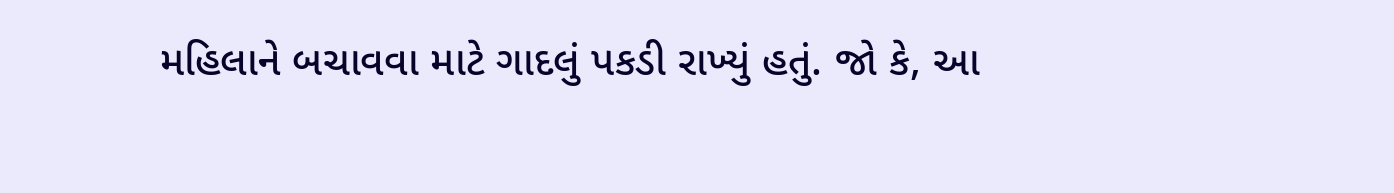મહિલાને બચાવવા માટે ગાદલું પકડી રાખ્યું હતું. જો કે, આ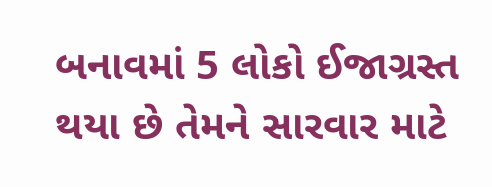બનાવમાં 5 લોકો ઈજાગ્રસ્ત થયા છે તેમને સારવાર માટે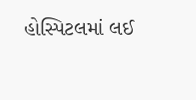હોસ્પિટલમાં લઈ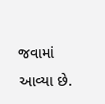જવામાં આવ્યા છે.